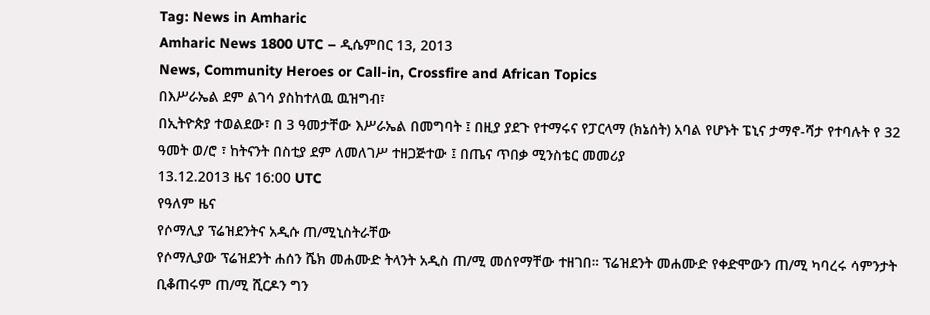Tag: News in Amharic
Amharic News 1800 UTC – ዲሴምበር 13, 2013
News, Community Heroes or Call-in, Crossfire and African Topics
በእሥራኤል ደም ልገሳ ያስከተለዉ ዉዝግብ፣
በኢትዮጵያ ተወልደው፣ በ 3 ዓመታቸው እሥራኤል በመግባት ፤ በዚያ ያደጉ የተማሩና የፓርላማ (ክኔሰት) አባል የሆኑት ፔኒና ታማኖ-ሻታ የተባሉት የ 32 ዓመት ወ/ሮ ፣ ከትናንት በስቲያ ደም ለመለገሥ ተዘጋጅተው ፤ በጤና ጥበቃ ሚንስቴር መመሪያ
13.12.2013 ዜና 16:00 UTC
የዓለም ዜና
የሶማሊያ ፕሬዝደንትና አዲሱ ጠ/ሚኒስትራቸው
የሶማሊያው ፕሬዝደንት ሐሰን ሼክ መሐሙድ ትላንት አዲስ ጠ/ሚ መሰየማቸው ተዘገበ። ፕሬዝደንት መሐሙድ የቀድሞውን ጠ/ሚ ካባረሩ ሳምንታት ቢቆጠሩም ጠ/ሚ ሺርዶን ግን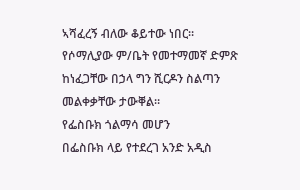ኣሻፈረኝ ብለው ቆይተው ነበር። የሶማሊያው ም/ቤት የመተማመኛ ድምጽ ከነፈጋቸው በኃላ ግን ሺርዶን ስልጣን መልቀቃቸው ታውቐል።
የፌስቡክ ጎልማሳ መሆን
በፌስቡክ ላይ የተደረገ አንድ አዲስ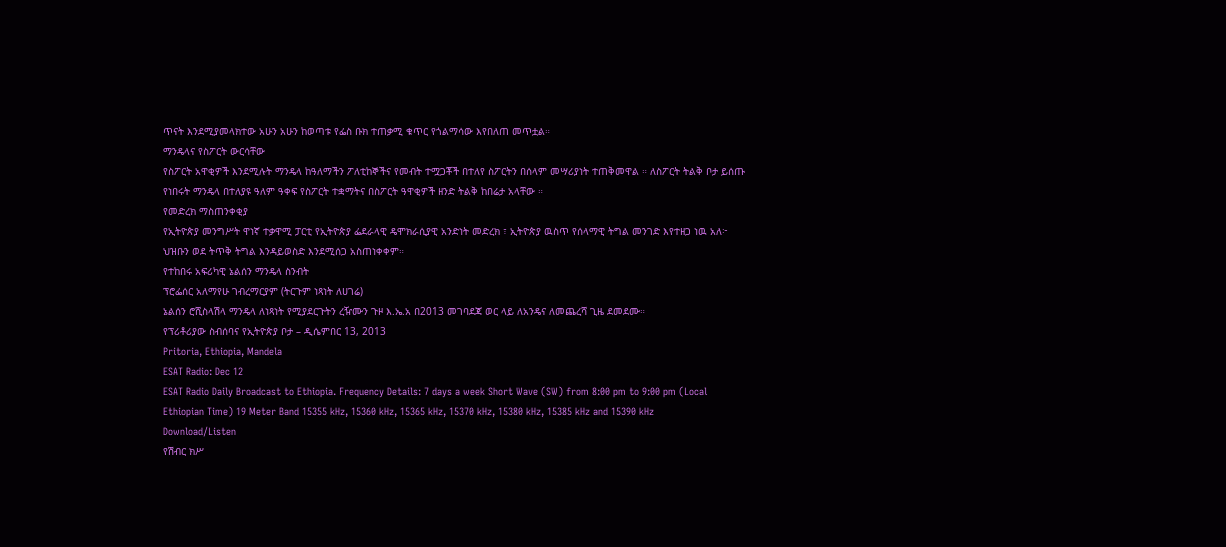ጥናት እንደሚያመላክተው አሁን አሁን ከወጣቱ የፌስ ቡክ ተጠቃሚ ቁጥር የጎልማሳው እየበለጠ መጥቷል።
ማንዴላና የስፖርት ውርሳቸው
የስፖርት አዋቂዎች እንደሚሉት ማንዴላ ከዓለማችን ፖለቲከኞችና የመብት ተሟጋቾች በተለየ ስፖርትን በሰላም መሣሪያነት ተጠቅመዋል ። ለስፖርት ትልቅ ቦታ ይሰጡ የነበሩት ማንዴላ በተለያዩ ዓለም ዓቀፍ የስፖርት ተቋማትና በስፖርት ዓዋቂዎች ዘንድ ትልቅ ከበሬታ አላቸው ።
የመድረክ ማስጠንቀቂያ
የኢትዮጵያ መንግሥት ዋነኛ ተቃዋሚ ፓርቲ የኢትዮጵያ ፌደራላዊ ዴሞክራሲያዊ አንድነት መድረክ ፣ ኢትዮጵያ ዉስጥ የሰላማዊ ትግል መንገድ እየተዘጋ ነዉ አለ፦ ህዝቡን ወደ ትጥቅ ትግል እንዳይወስድ እንደሚሰጋ አስጠነቀቀም።
የተከበሩ አፍሪካዊ ኔልሰን ማንዴላ ስንብት
ፕሮፌሰር አለማየሁ ገብረማርያም (ትርጉም ነጻነት ለሀገሬ)
ኔልሰን ሮሺስላሽላ ማንዴላ ለነጻነት የሚያደርጉትን ረዥሙን ጉዞ እ.ኤ.አ በ2013 መገባደጃ ወር ላይ ለአንዴና ለመጨረሻ ጊዜ ደመደሙ።
የፕሪቶሪያው ስብሰባና የኢትዮጵያ ቦታ – ዲሴምበር 13, 2013
Pritoria, Ethiopia, Mandela
ESAT Radio: Dec 12
ESAT Radio Daily Broadcast to Ethiopia. Frequency Details: 7 days a week Short Wave (SW) from 8:00 pm to 9:00 pm (Local Ethiopian Time) 19 Meter Band 15355 kHz, 15360 kHz, 15365 kHz, 15370 kHz, 15380 kHz, 15385 kHz and 15390 kHz Download/Listen
የሽብር ክሥ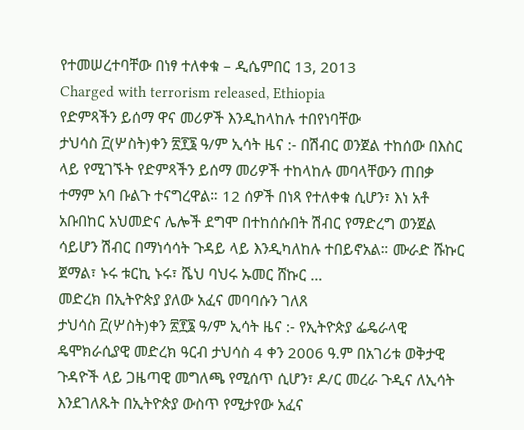የተመሠረተባቸው በነፃ ተለቀቁ – ዲሴምበር 13, 2013
Charged with terrorism released, Ethiopia
የድምጻችን ይሰማ ዋና መሪዎች እንዲከላከሉ ተበየነባቸው
ታህሳስ ፫(ሦስት)ቀን ፳፻፮ ዓ/ም ኢሳት ዜና :- በሽብር ወንጀል ተከሰው በእስር ላይ የሚገኙት የድምጻችን ይሰማ መሪዎች ተከላከሉ መባላቸውን ጠበቃ ተማም አባ ቡልጉ ተናግረዋል። 12 ሰዎች በነጻ የተለቀቁ ሲሆን፣ እነ አቶ አቡበከር አህመድና ሌሎች ደግሞ በተከሰሱበት ሽብር የማድረግ ወንጀል ሳይሆን ሽብር በማነሳሳት ጉዳይ ላይ እንዲካለከሉ ተበይኖአል። ሙራድ ሹኩር ጀማል፣ ኑሩ ቱርኪ ኑሩ፣ ሼህ ባህሩ ኡመር ሸኩር …
መድረክ በኢትዮጵያ ያለው አፈና መባባሱን ገለጸ
ታህሳስ ፫(ሦስት)ቀን ፳፻፮ ዓ/ም ኢሳት ዜና :- የኢትዮጵያ ፌዴራላዊ ዴሞክራሲያዊ መድረክ ዓርብ ታህሳስ 4 ቀን 2006 ዓ.ም በአገሪቱ ወቅታዊ ጉዳዮች ላይ ጋዜጣዊ መግለጫ የሚሰጥ ሲሆን፣ ዶ/ር መረራ ጉዲና ለኢሳት እንደገለጹት በኢትዮጵያ ውስጥ የሚታየው አፈና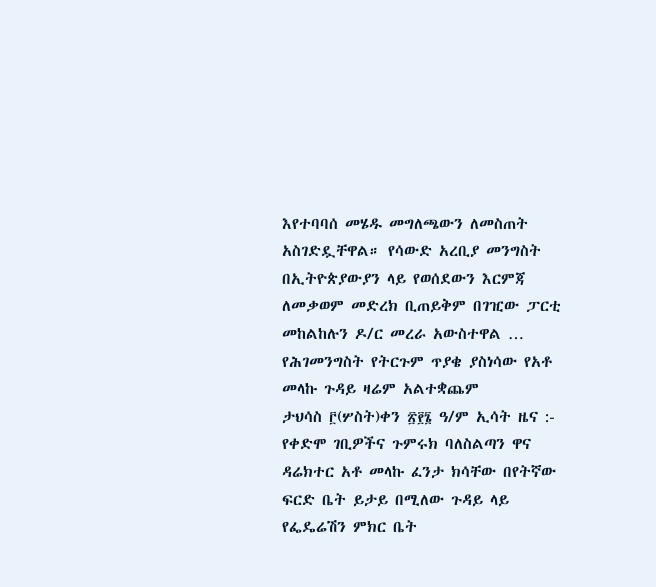እየተባባሰ መሄዱ መግለጫውን ለመስጠት አስገድዷቸዋል። የሳውድ አረቢያ መንግስት በኢትዮጵያውያን ላይ የወሰደውን እርምጃ ለመቃወም መድረክ ቢጠይቅም በገዢው ፓርቲ መከልከሉን ዶ/ር መረራ አውስተዋል …
የሕገመንግስት የትርጉም ጥያቄ ያስነሳው የአቶ መላኩ ጉዳይ ዛሬም አልተቋጨም
ታህሳስ ፫(ሦስት)ቀን ፳፻፮ ዓ/ም ኢሳት ዜና :- የቀድሞ ገቢዎችና ጉምሩክ ባለስልጣን ዋና ዳሬክተር አቶ መላኩ ፈንታ ክሳቸው በየትኛው ፍርድ ቤት ይታይ በሚለው ጉዳይ ላይ የፌዴሬሽን ምክር ቤት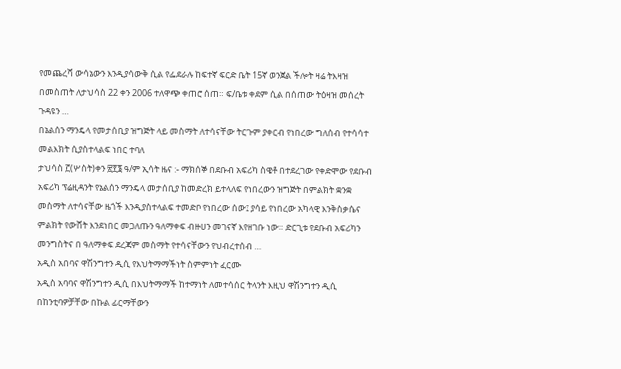የመጨረሻ ውሳኔውን እንዲያሳውቅ ሲል የፌደራሉ ከፍተኛ ፍርድ ቤት 15ኛ ወንጀል ችሎት ዛሬ ትእዛዝ በመስጠት ለታህሳስ 22 ቀን 2006 ተለዋጭ ቀጠሮ ሰጠ። ፍ/ቤቱ ቀደም ሲል በሰጠው ትዕዛዝ መሰረት ጉዳዩን …
በኔልሰን ማንዴላ የመታሰቢያ ዝግጅት ላይ መስማት ለተሳናቸው ትርጉም ያቀርብ የነበረው ግለሰብ የተሳሳተ መልእክት ሲያስተላልፍ ነበር ተባለ
ታህሳስ ፫(ሦስት)ቀን ፳፻፮ ዓ/ም ኢሳት ዜና :- ማክሰኞ በደቡብ አፍሪካ ስዌቶ በተደረገው የቀድሞው የደቡብ አፍሪካ ፕሬዚዳንት የኔልሰን ማንዴላ መታሰቢያ ከመድረክ ይተላለፍ የነበረውን ዝግጅት በምልክት ቋንቋ መስማት ለተሳናቸው ዜጎች እንዲያስተላልፍ ተመድቦ የነበረው ሰው፤ ያሳይ የነበረው አካላዊ እንቅስቃሴና ምልክት የውሸት እንደነበር መጋለጡን ዓለማቀፍ ብዙሀን መገናኛ እየዘገቡ ነው። ድርጊቱ የደቡብ አፍሪካን መንግስትና በ ዓለማቀፍ ደረጃም መስማት የተሳናቸውን የህብረተሰብ …
አዲስ አበባና ዋሽንግተን ዲሲ የእህትማማችነት ስምምነት ፈርሙ
አዲስ አባባና ዋሽንግተን ዲሲ በእህትማማች ከተማነት ለመተሳሰር ትላንት እዚህ ዋሽንግተን ዲሲ በከንቲባዎቻቸው በኩል ፊርማቸውን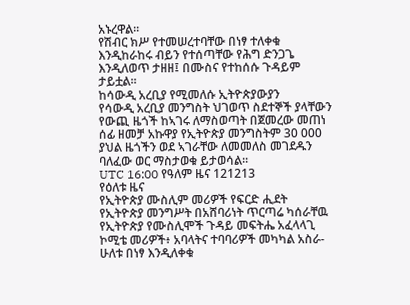አኑረዋል።
የሽብር ክሥ የተመሠረተባቸው በነፃ ተለቀቁ
እንዲከራከሩ ብይን የተሰጣቸው የሕግ ድንጋጌ እንዲለወጥ ታዘዘ፤ በሙስና የተከሰሱ ጉዳይም ታይቷል፡፡
ከሳውዲ አረቢያ የሚመለሱ ኢትዮጵያውያን
የሳውዲ አረቢያ መንግስት ህገወጥ ስደተኞች ያላቸውን የውጪ ዜጎች ከኣገሩ ለማስወጣት በጀመረው መጠነ ሰፊ ዘመቻ አኩዋያ የኢትዮጵያ መንግስትም 30 000 ያህል ዜጎችን ወደ ኣገራቸው ለመመለስ መገደዱን ባለፈው ወር ማስታወቁ ይታወሳል።
UTC 16:00 የዓለም ዜና 121213
የዕለቱ ዜና
የኢትዮጵያ ሙስሊም መሪዎች የፍርድ ሒደት
የኢትዮጵያ መንግሥት በአሸባሪነት ጥርጣሬ ካሰራቸዉ የኢትዮጵያ የሙስሊሞች ጉዳይ መፍትሔ አፈላላጊ ኮሚቴ መሪዎች፥ አባላትና ተባባሪዎች መካካል አስራ-ሁለቱ በነፃ እንዲለቀቁ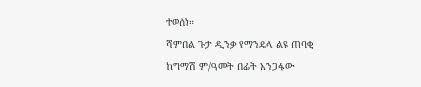ተወሰነ።
ሻምበል ጉታ ዲንቃ የማንዴላ ልዩ ጠባቂ
ከግማሽ ም/ዓመት በፊት አንጋፋው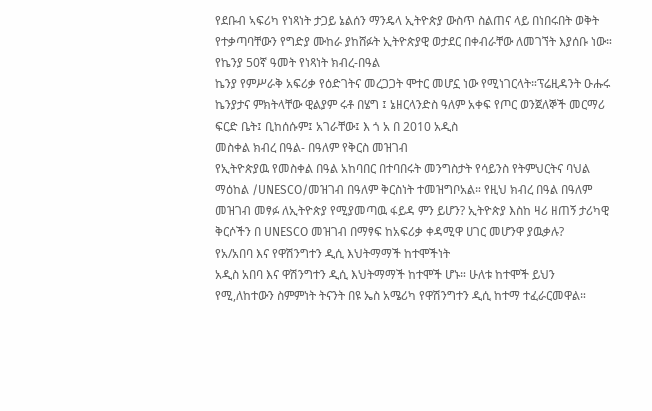የደቡብ ኣፍሪካ የነጻነት ታጋይ ኔልሰን ማንዴላ ኢትዮጵያ ውስጥ ስልጠና ላይ በነበሩበት ወቅት የተቃጣባቸውን የግድያ ሙከራ ያከሸፉት ኢትዮጵያዊ ወታደር በቀብራቸው ለመገኘት እያሰቡ ነው።
የኬንያ 50ኛ ዓመት የነጻነት ክብረ-በዓል
ኬንያ የምሥራቅ አፍሪቃ የዕድገትና መረጋጋት ሞተር መሆኗ ነው የሚነገርላት።ፕሬዚዳንት ዑሑሩ ኬንያታና ምክትላቸው ዊልያም ሩቶ በሄግ ፤ ኔዘርላንድስ ዓለም አቀፍ የጦር ወንጀለኞች መርማሪ ፍርድ ቤት፤ ቢከሰሱም፤ አገራቸው፤ እ ጎ አ በ 2010 አዲስ
መስቀል ክብረ በዓል- በዓለም የቅርስ መዝገብ
የኢትዮጵያዉ የመስቀል በዓል አከባበር በተባበሩት መንግስታት የሳይንስ የትምህርትና ባህል ማዕከል /UNESCO/መዝገብ በዓለም ቅርስነት ተመዝግቦአል። የዚህ ክብረ በዓል በዓለም መዝገብ መፃፉ ለኢትዮጵያ የሚያመጣዉ ፋይዳ ምን ይሆን? ኢትዮጵያ እስከ ዛሪ ዘጠኝ ታሪካዊ ቅርሶችን በ UNESCO መዝገብ በማፃፍ ከአፍሪቃ ቀዳሚዋ ሀገር መሆንዋ ያዉቃሉ?
የአ/አበባ እና የዋሽንግተን ዲሲ እህትማማች ከተሞችነት
አዲስ አበባ እና ዋሽንግተን ዲሲ እህትማማች ከተሞች ሆኑ። ሁለቱ ከተሞች ይህን የሚ,ለከተውን ስምምነት ትናንት በዩ ኤስ አሜሪካ የዋሽንግተን ዲሲ ከተማ ተፈራርመዋል።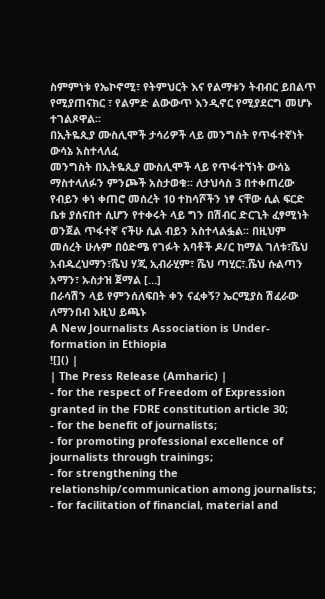ስምምነቱ የኤኮኖሚ፣ የትምህርት እና የልማቱን ትብብር ይበልጥ የሚያጠናክር ፣ የልምድ ልውውጥ እንዲኖር የሚያደርግ መሆኑ ተገልጾዋል።
በኢትዬጲያ ሙስሊሞች ታሳሪዎች ላይ መንግስት የጥፋተኛነት ውሳኔ አስተላለፈ
መንግስት በኢትዬጲያ ሙስሊሞች ላይ የጥፋተኘነት ውሳኔ ማስተላለፉን ምንጮች አስታወቁ፡፡ ለታህሳስ 3 በተቀጠረው የብይን ቀነ ቀጠሮ መሰረት 10 ተከሳሾችን ነፃ ናቸው ሲል ፍርድ ቤቱ ያሰናበተ ሲሆን የተቀሩት ላይ ግን በሽብር ድርጊት ፈፃሚነት ወንጀል ጥፋተኛ ናችሁ ሲል ብይን አስተላልፏል፡፡ በዚህም መሰረት ሁሉም በዕድሜ የገፉት አባቶች ዶ/ር ከማል ገለቱ፣ሼህ አብዱረህማን፣ሼህ ሃጂ ኢብራሂም፣ ሼህ ጣሂር፣.ሼህ ሱልጣን አማን፣ ኡስታዝ ጀማል […]
በራሳሽን ላይ የምንሰለፍበት ቀን ናፈቀኝ? ኤርሚያስ ሽፈራው
ለማንበብ እዚህ ይጫኑ
A New Journalists Association is Under-formation in Ethiopia
![]() |
| The Press Release (Amharic) |
- for the respect of Freedom of Expression granted in the FDRE constitution article 30;
- for the benefit of journalists;
- for promoting professional excellence of journalists through trainings;
- for strengthening the relationship/communication among journalists;
- for facilitation of financial, material and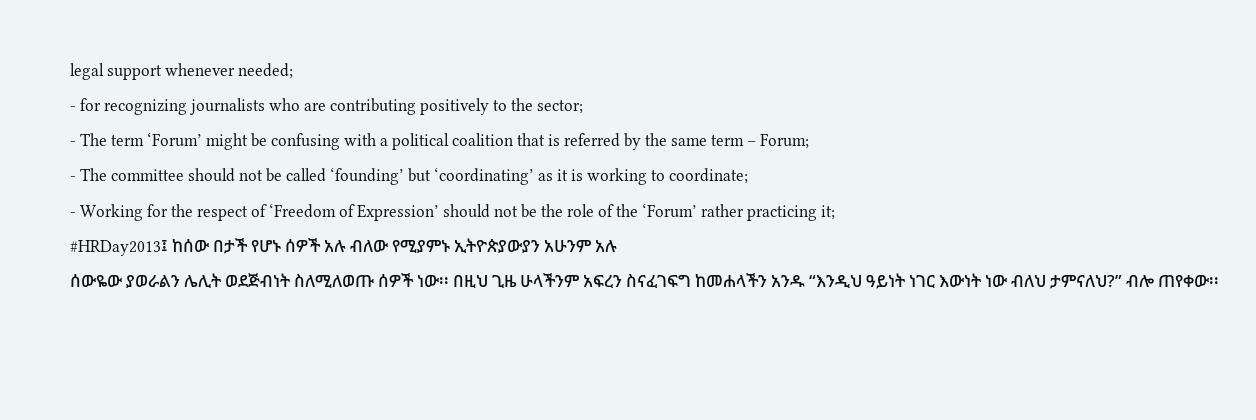legal support whenever needed;
- for recognizing journalists who are contributing positively to the sector;
- The term ‘Forum’ might be confusing with a political coalition that is referred by the same term – Forum;
- The committee should not be called ‘founding’ but ‘coordinating’ as it is working to coordinate;
- Working for the respect of ‘Freedom of Expression’ should not be the role of the ‘Forum’ rather practicing it;
#HRDay2013፤ ከሰው በታች የሆኑ ሰዎች አሉ ብለው የሚያምኑ ኢትዮጵያውያን አሁንም አሉ
ሰውዬው ያወራልን ሌሊት ወደጅብነት ስለሚለወጡ ሰዎች ነው፡፡ በዚህ ጊዜ ሁላችንም አፍረን ስናፈገፍግ ከመሐላችን አንዱ “እንዲህ ዓይነት ነገር እውነት ነው ብለህ ታምናለህ?” ብሎ ጠየቀው፡፡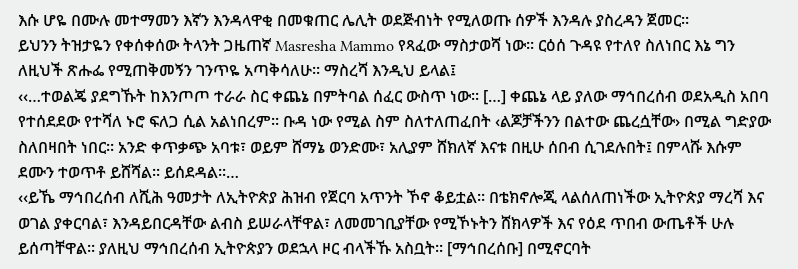እሱ ሆዬ በሙሉ መተማመን እኛን እንዳላዋቂ በመቁጠር ሌሊት ወደጅብነት የሚለወጡ ሰዎች እንዳሉ ያስረዳን ጀመር፡፡
ይህንን ትዝታዬን የቀሰቀሰው ትላንት ጋዜጠኛ Masresha Mammo የጻፈው ማስታወሻ ነው፡፡ ርዕሰ ጉዳዩ የተለየ ስለነበር እኔ ግን ለዚህች ጽሑፌ የሚጠቅመኝን ገንጥዬ አጣቅሳለሁ፡፡ ማስረሻ እንዲህ ይላል፤
‹‹…ተወልጄ ያደግኹት ከእንጦጦ ተራራ ስር ቀጨኔ በምትባል ሰፈር ውስጥ ነው፡፡ […] ቀጨኔ ላይ ያለው ማኅበረሰብ ወደአዲስ አበባ የተሰደደው የተሻለ ኑሮ ፍለጋ ሲል አልነበረም፡፡ ቡዳ ነው የሚል ስም ስለተለጠፈበት ‹ልጆቻችንን በልተው ጨረሷቸው› በሚል ግድያው ስለበዛበት ነበር፡፡ አንድ ቀጥቃጭ አባቱ፣ ወይም ሸማኔ ወንድሙ፣ አሊያም ሸክለኛ እናቱ በዚሁ ሰበብ ሲገደሉበት፤ በምላሹ እሱም ደሙን ተወጥቶ ይሸሻል፡፡ ይሰደዳል፡፡…
‹‹ይኼ ማኅበረሰብ ለሺሕ ዓመታት ለኢትዮጵያ ሕዝብ የጀርባ አጥንት ኾኖ ቆይቷል፡፡ በቴክኖሎጂ ላልሰለጠነችው ኢትዮጵያ ማረሻ እና ወገል ያቀርባል፣ እንዳይበርዳቸው ልብስ ይሠራላቸዋል፣ ለመመገቢያቸው የሚኾኑትን ሸክላዎች እና የዕደ ጥበብ ውጤቶች ሁሉ ይሰጣቸዋል፡፡ ያለዚህ ማኅበረሰብ ኢትዮጵያን ወደኋላ ዞር ብላችኹ አስቧት፡፡ [ማኅበረሰቡ] በሚኖርባት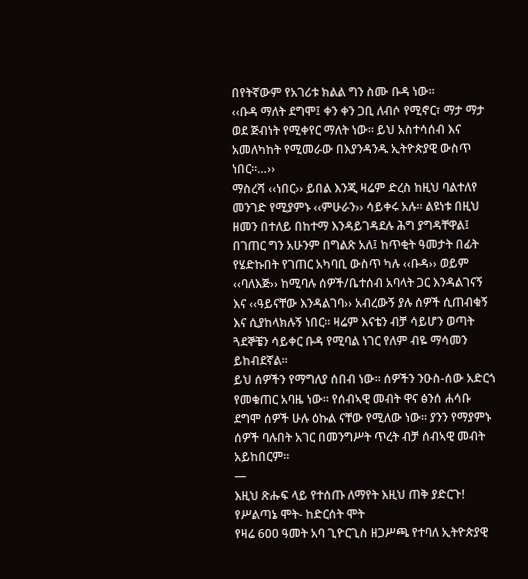በየትኛውም የአገሪቱ ክልል ግን ስሙ ቡዳ ነው፡፡
‹‹ቡዳ ማለት ደግሞ፤ ቀን ቀን ጋቢ ለብሶ የሚኖር፣ ማታ ማታ ወደ ጅብነት የሚቀየር ማለት ነው፡፡ ይህ አስተሳሰብ እና አመለካከት የሚመራው በእያንዳንዱ ኢትዮጵያዊ ውስጥ ነበር፡፡…››
ማስረሻ ‹‹ነበር›› ይበል እንጂ ዛሬም ድረስ ከዚህ ባልተለየ መንገድ የሚያምኑ ‹‹ምሁራን›› ሳይቀሩ አሉ፡፡ ልዩነቱ በዚህ ዘመን በተለይ በከተማ እንዳይገዳደሉ ሕግ ያግዳቸዋል፤ በገጠር ግን አሁንም በግልጽ አለ፤ ከጥቂት ዓመታት በፊት የሄድኩበት የገጠር አካባቢ ውስጥ ካሉ ‹‹ቡዳ›› ወይም ‹‹ባለእጅ›› ከሚባሉ ሰዎች/ቤተሰብ አባላት ጋር እንዳልገናኝ እና ‹‹ዓይናቸው እንዳልገባ›› አብረውኝ ያሉ ሰዎች ሲጠብቁኝ እና ሲያከላክሉኝ ነበር፡፡ ዛሬም እናቴን ብቻ ሳይሆን ወጣት ጓደኞቼን ሳይቀር ቡዳ የሚባል ነገር የለም ብዬ ማሳመን ይከብደኛል፡፡
ይህ ሰዎችን የማግለያ ሰበብ ነው፡፡ ሰዎችን ንዑስ-ሰው አድርጎ የመቁጠር አባዜ ነው፡፡ የሰብኣዊ መብት ዋና ፅንሰ ሐሳቡ ደግሞ ሰዎች ሁሉ ዕኩል ናቸው የሚለው ነው፡፡ ያንን የማያምኑ ሰዎች ባሉበት አገር በመንግሥት ጥረት ብቻ ሰብኣዊ መብት አይከበርም፡፡
—
እዚህ ጽሑፍ ላይ የተሰጡ ለማየት እዚህ ጠቅ ያድርጉ!
የሥልጣኔ ሞት- ከድርሰት ሞት
የዛሬ 600 ዓመት አባ ጊዮርጊስ ዘጋሥጫ የተባለ ኢትዮጵያዊ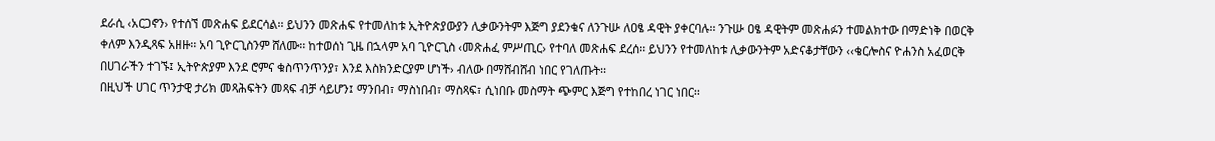ደራሲ ‹አርጋኖን› የተሰኘ መጽሐፍ ይደርሳል፡፡ ይህንን መጽሐፍ የተመለከቱ ኢትዮጵያውያን ሊቃውንትም እጅግ ያደንቁና ለንጉሡ ለዐፄ ዳዊት ያቀርባሉ፡፡ ንጉሡ ዐፄ ዳዊትም መጽሐፉን ተመልክተው በማድነቅ በወርቅ ቀለም እንዲጻፍ አዘዙ፡፡ አባ ጊዮርጊስንም ሸለሙ፡፡ ከተወሰነ ጊዜ በኋላም አባ ጊዮርጊስ ‹መጽሐፈ ምሥጢር› የተባለ መጽሐፍ ደረሰ፡፡ ይህንን የተመለከቱ ሊቃውንትም አድናቆታቸውን ‹‹ቄርሎስና ዮሐንስ አፈወርቅ በሀገራችን ተገኙ፤ ኢትዮጵያም እንደ ሮምና ቁስጥንጥንያ፣ እንደ እስክንድርያም ሆነች› ብለው በማሸብሸብ ነበር የገለጡት፡፡
በዚህች ሀገር ጥንታዊ ታሪክ መጻሕፍትን መጻፍ ብቻ ሳይሆን፤ ማንበብ፣ ማስነበብ፣ ማስጻፍ፣ ሲነበቡ መስማት ጭምር እጅግ የተከበረ ነገር ነበር፡፡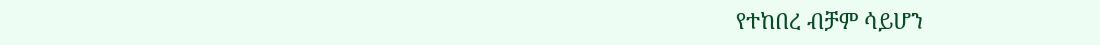የተከበረ ብቻም ሳይሆን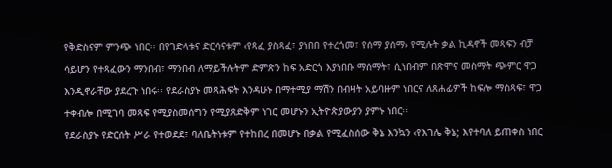የቅድስናም ምንጭ ነበር፡፡ በየገድላቱና ድርሳናቱም ‹የጻፈ ያስጻፈ፣ ያነበበ የተረጎመ፣ የሰማ ያሰማ› የሚሉት ቃል ኪዳኖች መጻፍን ብቻ ሳይሆን የተጻፈውን ማንበብ፣ ማንበብ ለማይችሉትም ድምጽን ከፍ አድርጎ እያነበቡ ማሰማት፣ ሲነበብም በጽሞና መስማት ጭምር ዋጋ እንዲኖራቸው ያደረጉ ነበሩ፡፡ የደራስያኑ መጻሕፍት እንዳሁኑ በማተሚያ ማሽን በብዛት አይባዙም ነበርና ለጸሐፊዎች ከፍሎ ማስጻፍ፣ ዋጋ ተቀብሎ በሚገባ መጻፍ የሚያስመሰግን የሚያጸድቅም ነገር መሆኑን ኢትዮጵያውያን ያምኑ ነበር፡፡
የደራስያኑ የድርሰት ሥራ የተወደደ፣ ባለቤትነቱም የተከበረ በመሆኑ በቃል የሚፈስሰው ቅኔ እንኳን ‹የእገሌ ቅኔ; እየተባለ ይጠቀስ ነበር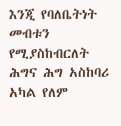እንጂ የባለቤትነት መብቱን የሚያስከብርለት ሕግና ሕግ አስከባሪ አካል የለም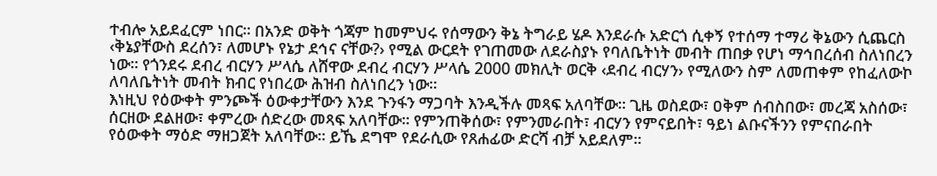ተብሎ አይደፈርም ነበር፡፡ በአንድ ወቅት ጎጃም ከመምህሩ የሰማውን ቅኔ ትግራይ ሄዶ እንደራሱ አድርጎ ሲቀኝ የተሰማ ተማሪ ቅኔውን ሲጨርስ ‹ቅኔያቸውስ ደረሰን፣ ለመሆኑ የኔታ ደኅና ናቸው?› የሚል ውርደት የገጠመው ለደራስያኑ የባለቤትነት መብት ጠበቃ የሆነ ማኅበረሰብ ስለነበረን ነው፡፡ የጎንደሩ ደብረ ብርሃን ሥላሴ ለሸዋው ደብረ ብርሃን ሥላሴ 2000 መክሊት ወርቅ ‹ደብረ ብርሃን› የሚለውን ስም ለመጠቀም የከፈለውኮ ለባለቤትነት መብት ክብር የነበረው ሕዝብ ስለነበረን ነው፡፡
እነዚህ የዕውቀት ምንጮች ዕውቀታቸውን እንደ ጉንፋን ማጋባት እንዲችሉ መጻፍ አለባቸው፡፡ ጊዜ ወስደው፣ ዐቅም ሰብስበው፣ መረጃ አስሰው፣ ሰርዘው ደልዘው፣ ቀምረው ሰድረው መጻፍ አለባቸው፡፡ የምንጠቅሰው፣ የምንመራበት፣ ብርሃን የምናይበት፣ ዓይነ ልቡናችንን የምናበራበት የዕውቀት ማዕድ ማዘጋጀት አለባቸው፡፡ ይኼ ደግሞ የደራሲው የጸሐፊው ድርሻ ብቻ አይደለም፡፡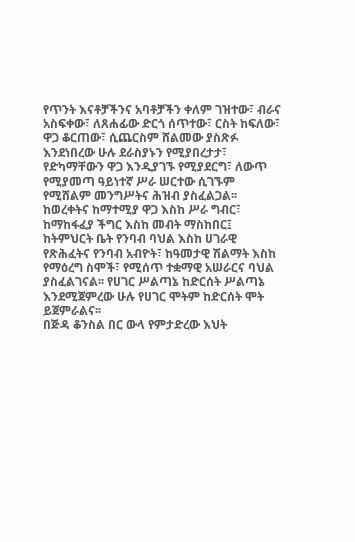የጥንት እናቶቻችንና አባቶቻችን ቀለም ገዝተው፣ ብራና አስፍቀው፣ ለጸሐፊው ድርጎ ሰጥተው፣ ርስት ከፍለው፣ ዋጋ ቆርጠው፣ ሲጨርስም ሸልመው ያስጽፉ እንደነበረው ሁሉ ደራስያኑን የሚያበረታታ፣ የድካማቸውን ዋጋ እንዲያገኙ የሚያደርግ፣ ለውጥ የሚያመጣ ዓይነተኛ ሥራ ሠርተው ሲገኙም የሚሸልም መንግሥትና ሕዝብ ያስፈልጋል፡፡ ከወረቀትና ከማተሚያ ዋጋ እስከ ሥራ ግብር፣ ከማከፋፈያ ችግር እስከ መብት ማስከበር፤ ከትምህርት ቤት የንባብ ባህል እስከ ሀገራዊ የጽሕፈትና የንባብ አብዮት፣ ከዓመታዊ ሽልማት እስከ የማዕረግ ስሞች፣ የሚሰጥ ተቋማዊ አሠራርና ባህል ያስፈልገናል፡፡ የሀገር ሥልጣኔ ከድርሰት ሥልጣኔ እንደሚጀምረው ሁሉ የሀገር ሞትም ከድርሰት ሞት ይጀምራልና፡፡
በጅዳ ቆንስል በር ውላ የምታድረው እህት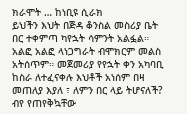ክራሞት … ከነቢዩ ሲራክ
ይህችን እህት በጅዳ ቆንስል መስሪያ ቤት በር ተቀምጣ ካየኋት ሳምንት አልፏል። አልፎ አልፎ ላነጋግራት ብሞክርም መልስ አትሰጥም። መጀመሪያ የየኋት ቀን አካባቢ ከስራ ለተፈናቀሉ እህቶች አነሰም በዛ መጠለያ እያለ ፣ ለምን በር ላይ ትሆናለች? ብየ የጠየቅኳቸው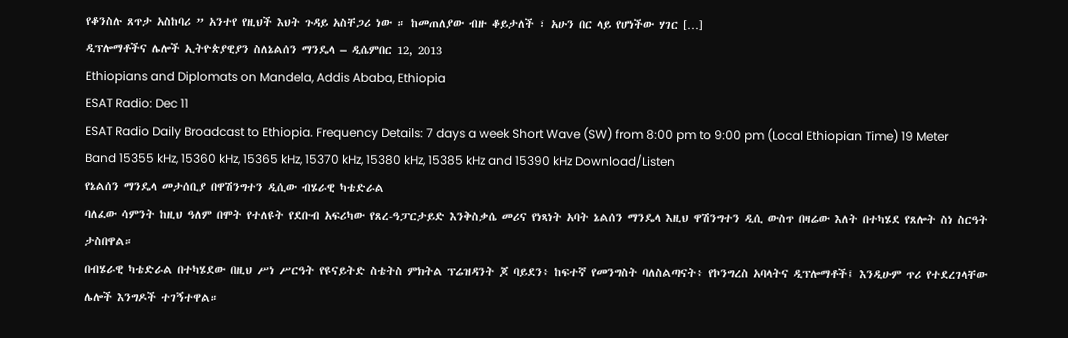የቆንስሉ ጸጥታ አስከባሪ ” አንተየ የዚህች እህት ጉዳይ አስቸጋሪ ነው ። ከመጠለያው ብዙ ቆይታለች ፣ አሁን በር ላይ የሆነችው ሃገር […]
ዲፕሎማቶችና ሌሎች ኢትዮጵያዊያን ስለኔልሰን ማንዴላ – ዲሴምበር 12, 2013
Ethiopians and Diplomats on Mandela, Addis Ababa, Ethiopia
ESAT Radio: Dec 11
ESAT Radio Daily Broadcast to Ethiopia. Frequency Details: 7 days a week Short Wave (SW) from 8:00 pm to 9:00 pm (Local Ethiopian Time) 19 Meter Band 15355 kHz, 15360 kHz, 15365 kHz, 15370 kHz, 15380 kHz, 15385 kHz and 15390 kHz Download/Listen
የኔልሰን ማንዴላ መታሰቢያ በዋሽንግተን ዲሲው ብሄራዊ ካቴድራል
ባለፈው ሳምንት ከዚህ ዓለም በሞት የተለዩት የደቡብ አፍሪካው የጸረ-ዓፓርታይድ እንቅስቃሴ መሪና የነጻነት አባት ኔልሰን ማንዴላ እዚህ ዋሽንግተን ዲሲ ውስጥ በዛሬው እለት በተካሄደ የጸሎት ስነ ስርዓት ታስበዋል።
በብሄራዊ ካቴድራል በተካሄደው በዚህ ሥነ ሥርዓት የዩናይትድ ስቴትስ ምክትል ፕሬዝዳንት ጆ ባይደን፥ ከፍተኛ የመንግስት ባለስልጣናት፥ የኮንግረስ አባላትና ዲፕሎማቶች፤ እንዲሁም ጥሪ የተደረገላቸው ሌሎች እንግዶች ተገኝተዋል።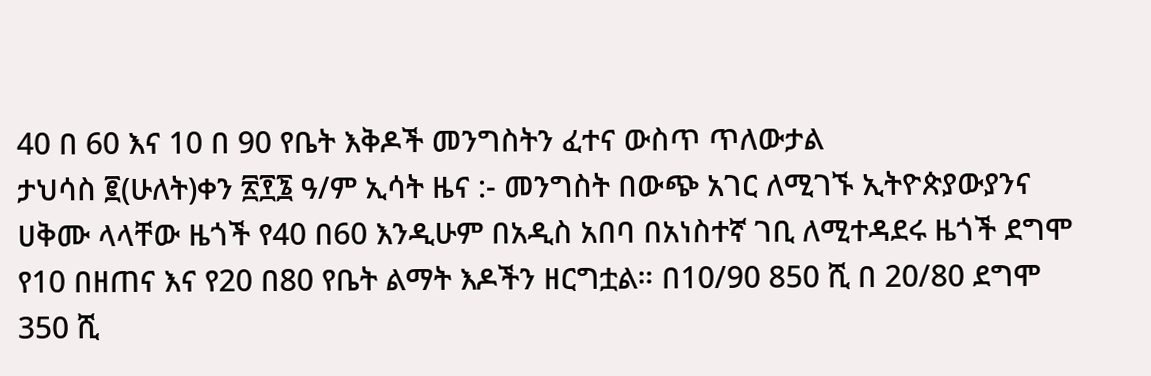40 በ 60 እና 10 በ 90 የቤት እቅዶች መንግስትን ፈተና ውስጥ ጥለውታል
ታህሳስ ፪(ሁለት)ቀን ፳፻፮ ዓ/ም ኢሳት ዜና :- መንግስት በውጭ አገር ለሚገኙ ኢትዮጵያውያንና ሀቅሙ ላላቸው ዜጎች የ40 በ60 እንዲሁም በአዲስ አበባ በአነስተኛ ገቢ ለሚተዳደሩ ዜጎች ደግሞ የ10 በዘጠና እና የ20 በ80 የቤት ልማት እዶችን ዘርግቷል። በ10/90 850 ሺ በ 20/80 ደግሞ 350 ሺ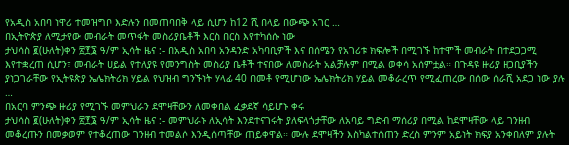የአዲስ አበባ ነዋሪ ተመዝግቦ እድሉን በመጠባበቅ ላይ ሲሆን ከ12 ሺ በላይ በውጭ አገር …
በኢትዮጵያ ለሚታየው መብራት መጥፋት መስሪያቤቶች እርስ በርስ እየተካሰሱ ነው
ታህሳስ ፪(ሁለት)ቀን ፳፻፮ ዓ/ም ኢሳት ዜና :- በአዲስ አበባ አንዳንድ አካባቢዎች እና በሰሜን የአገሪቱ ክፍሎች በሚገኙ ከተሞች መብራት በተደጋጋሚ እየተቋረጠ ሲሆን፣ መብራት ሀይል የተለያዩ የመንግስት መስሪያ ቤቶች ተናበው ለመስራት አልቻሉም በሚል ወቀሳ አሰምቷል። በጉዳዩ ዙሪያ ዘጋቢያችን ያነጋገራቸው የኢትዩጵያ ኤሌክትሪክ ሃይል የህዝብ ግንኙነት ሃላፊ 40 በመቶ የሚሆነው ኤሌክትሪክ ሃይል መቆራረጥ የሚፈጠረው በሰው ሰራሺ አደጋ ነው ያሉ …
በአርባ ምንጭ ዙሪያ የሚገኙ መምህራን ደሞዛቸውን ለመቀበል ፈቃደኛ ሳይሆኑ ቀሩ
ታህሳስ ፪(ሁለት)ቀን ፳፻፮ ዓ/ም ኢሳት ዜና :- መምህራኑ ለኢሳት እንደተናገሩት ያለፍላጎታቸው ለአባይ ግድብ ማሰሪያ በሚል ከደሞዛቸው ላይ ገንዘብ መቆረጡን በመቃወም የተቆረጠው ገንዘብ ተመልሶ እንዲሰጣቸው ጠይቀዋል። ሙሉ ደሞዛችን እስካልተሰጠን ድረስ ምንም አይነት ክፍያ አንቀበለም ያሉት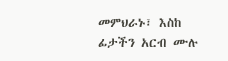መምህራኑ፣ እስከ ፊታችን አርብ ሙሉ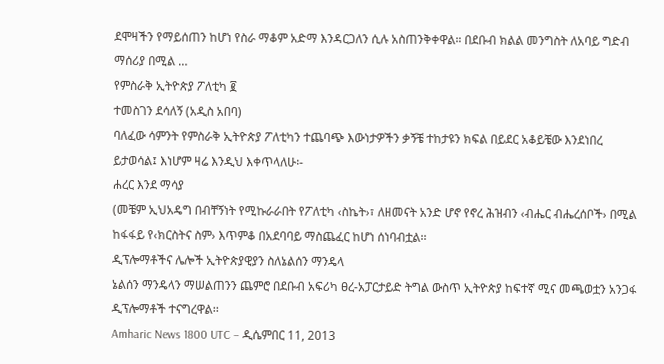ደሞዛችን የማይሰጠን ከሆነ የስራ ማቆም አድማ እንዳርጋለን ሲሉ አስጠንቅቀዋል። በደቡብ ክልል መንግስት ለአባይ ግድብ ማሰሪያ በሚል …
የምስራቅ ኢትዮጵያ ፖለቲካ ፪
ተመስገን ደሳለኝ (አዲስ አበባ)
ባለፈው ሳምንት የምስራቅ ኢትዮጵያ ፖለቲካን ተጨባጭ እውነታዎችን ቃኝቼ ተከታዩን ክፍል በይደር አቆይቼው እንደነበረ ይታወሳል፤ እነሆም ዛሬ እንዲህ እቀጥላለሁ፡-
ሐረር እንደ ማሳያ
(መቼም ኢህአዴግ በብቸኝነት የሚኩራራበት የፖለቲካ ‹ስኬት›፣ ለዘመናት አንድ ሆኖ የኖረ ሕዝብን ‹ብሔር ብሔረሰቦች› በሚል ከፋፋይ የ‹ክርስትና ስም› እጥምቆ በአደባባይ ማስጨፈር ከሆነ ሰነባብቷል፡፡
ዲፕሎማቶችና ሌሎች ኢትዮጵያዊያን ስለኔልሰን ማንዴላ
ኔልሰን ማንዴላን ማሠልጠንን ጨምሮ በደቡብ አፍሪካ ፀረ-አፓርታይድ ትግል ውስጥ ኢትዮጵያ ከፍተኛ ሚና መጫወቷን አንጋፋ ዲፕሎማቶች ተናግረዋል፡፡
Amharic News 1800 UTC – ዲሴምበር 11, 2013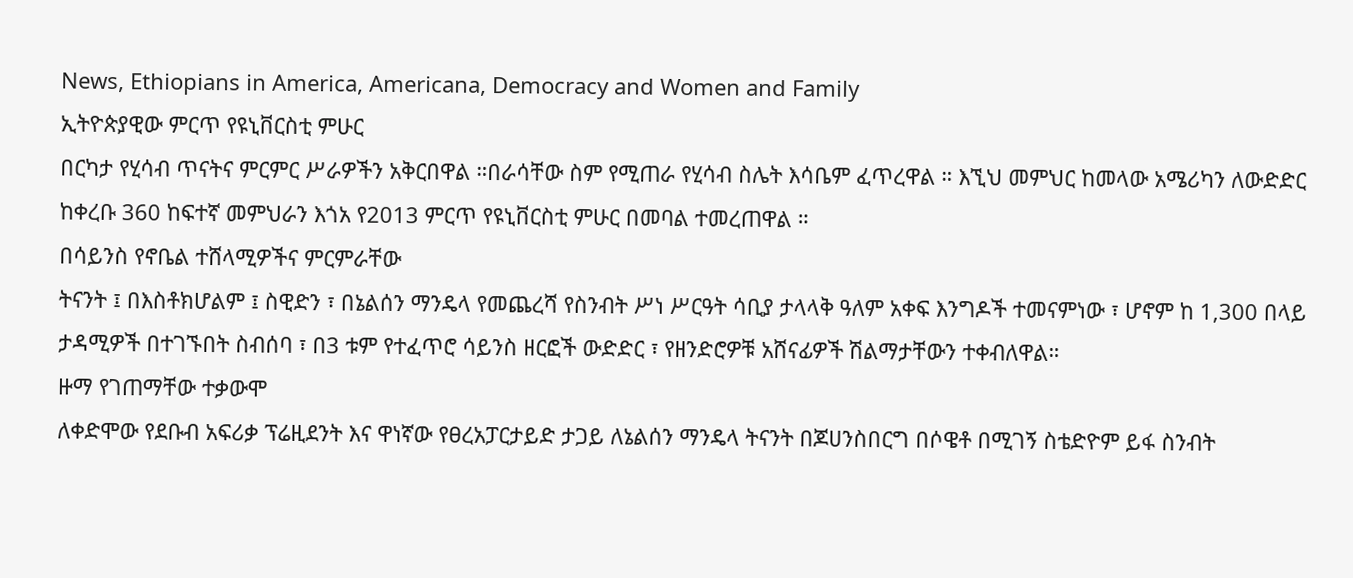News, Ethiopians in America, Americana, Democracy and Women and Family
ኢትዮጵያዊው ምርጥ የዩኒቨርስቲ ምሁር
በርካታ የሂሳብ ጥናትና ምርምር ሥራዎችን አቅርበዋል ።በራሳቸው ስም የሚጠራ የሂሳብ ስሌት እሳቤም ፈጥረዋል ። እኚህ መምህር ከመላው አሜሪካን ለውድድር ከቀረቡ 360 ከፍተኛ መምህራን እጎአ የ2013 ምርጥ የዩኒቨርስቲ ምሁር በመባል ተመረጠዋል ።
በሳይንስ የኖቤል ተሸላሚዎችና ምርምራቸው
ትናንት ፤ በእስቶክሆልም ፤ ስዊድን ፣ በኔልሰን ማንዴላ የመጨረሻ የስንብት ሥነ ሥርዓት ሳቢያ ታላላቅ ዓለም አቀፍ እንግዶች ተመናምነው ፣ ሆኖም ከ 1,300 በላይ ታዳሚዎች በተገኙበት ስብሰባ ፣ በ3 ቱም የተፈጥሮ ሳይንስ ዘርፎች ውድድር ፣ የዘንድሮዎቹ አሸናፊዎች ሽልማታቸውን ተቀብለዋል።
ዙማ የገጠማቸው ተቃውሞ
ለቀድሞው የደቡብ አፍሪቃ ፕሬዚደንት እና ዋነኛው የፀረአፓርታይድ ታጋይ ለኔልሰን ማንዴላ ትናንት በጆሀንስበርግ በሶዌቶ በሚገኝ ስቴድዮም ይፋ ስንብት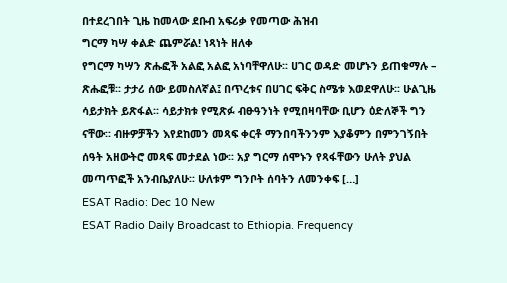በተደረገበት ጊዜ ከመላው ደቡብ አፍሪቃ የመጣው ሕዝብ
ግርማ ካሣ ቀልድ ጨምሯል! ነጻነት ዘለቀ
የግርማ ካሣን ጽሑፎች አልፎ አልፎ አነባቸዋለሁ፡፡ ሀገር ወዳድ መሆኑን ይጠቁማሉ – ጽሑፎቹ፡፡ ታታሪ ሰው ይመስለኛል፤ በጥረቱና በሀገር ፍቅር ስሜቱ እወደዋለሁ፡፡ ሁልጊዜ ሳይታክት ይጽፋል፡፡ ሳይታክቱ የሚጽፉ ብፁዓንነት የሚበዛባቸው ቢሆን ዕድለኞች ግን ናቸው፡፡ ብዙዎቻችን እየደከመን መጻፍ ቀርቶ ማንበባችንንም እያቆምን በምንገኝበት ሰዓት አዘውትሮ መጻፍ መታደል ነው፡፡ አያ ግርማ ሰሞኑን የጻፋቸውን ሁለት ያህል መጣጥፎች አንብቤያለሁ፡፡ ሁለቱም ግንቦት ሰባትን ለመንቀፍ […]
ESAT Radio: Dec 10 New
ESAT Radio Daily Broadcast to Ethiopia. Frequency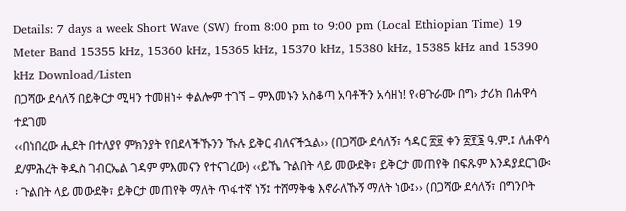Details: 7 days a week Short Wave (SW) from 8:00 pm to 9:00 pm (Local Ethiopian Time) 19 Meter Band 15355 kHz, 15360 kHz, 15365 kHz, 15370 kHz, 15380 kHz, 15385 kHz and 15390 kHz Download/Listen
በጋሻው ደሳለኝ በይቅርታ ሚዛን ተመዘነ÷ ቀልሎም ተገኘ – ምእመኑን አስቆጣ አባቶችን አሳዘነ! የ‹ፀጉራሙ በግ› ታሪክ በሐዋሳ ተደገመ
‹‹በነበረው ሒደት በተለያየ ምክንያት የበደላችኹንን ኹሉ ይቅር ብለናችኋል›› (በጋሻው ደሳለኝ፣ ኅዳር ፳፱ ቀን ፳፻፮ ዓ.ም.፤ ለሐዋሳ ደ/ምሕረት ቅዱስ ገብርኤል ገዳም ምእመናን የተናገረው) ‹‹ይኼ ጉልበት ላይ መውደቅ፣ ይቅርታ መጠየቅ በፍጹም እንዳያደርገው፡፡ ጉልበት ላይ መውደቅ፣ ይቅርታ መጠየቅ ማለት ጥፋተኛ ነኝ፤ ተሸማቅቄ እኖራለኹኝ ማለት ነው፤›› (በጋሻው ደሳለኝ፣ በግንቦት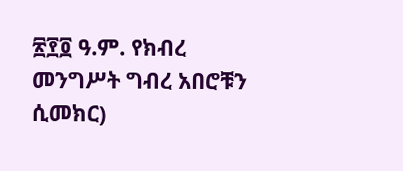፳፻፬ ዓ.ም. የክብረ መንግሥት ግብረ አበሮቹን ሲመክር)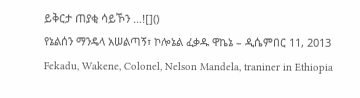ይቅርታ ጠያቂ ሳይኾን …![]()
የኔልሰን ማንዴላ አሠልጣኝ፣ ኮሎኔል ፈቃዱ ዋኬኔ – ዲሴምበር 11, 2013
Fekadu, Wakene, Colonel, Nelson Mandela, traniner in Ethiopia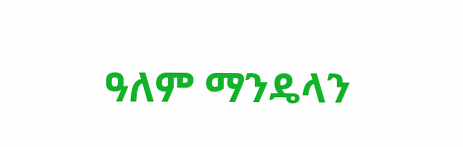ዓለም ማንዴላን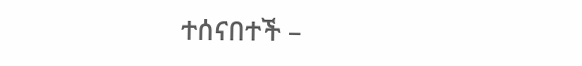ተሰናበተች –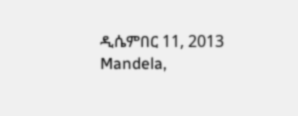ዲሴምበር 11, 2013
Mandela,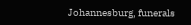Johannesburg, funerals